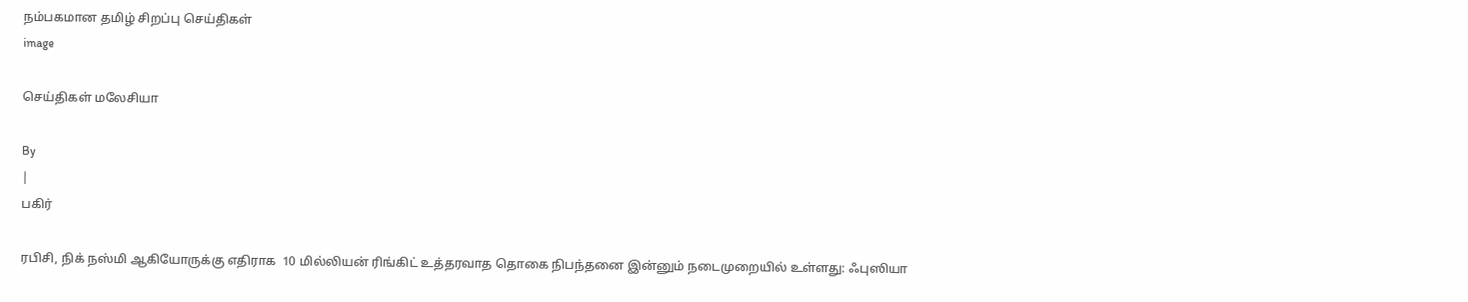நம்பகமான தமிழ் சிறப்பு செய்திகள்
image

செய்திகள் மலேசியா

By
|
பகிர்

ரபிசி, நிக் நஸ்மி ஆகியோருக்கு எதிராக  10 மில்லியன் ரிங்கிட் உத்தரவாத தொகை நிபந்தனை இன்னும் நடைமுறையில் உள்ளது: ஃபுஸியா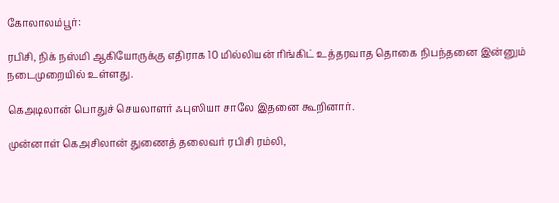கோலாலம்பூர்:

ரபிசி, நிக் நஸ்மி ஆகியோருக்கு எதிராக 10 மில்லியன் ரிங்கிட் உத்தரவாத தொகை நிபந்தனை இன்னும் நடைமுறையில் உள்ளது.

கெஅடிலான் பொதுச் செயலாளர் ஃபுஸியா சாலே இதனை கூறினார்.

முன்னாள் கெஅசிலான் துணைத் தலைவர் ரபிசி ரம்லி,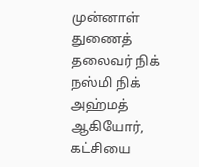முன்னாள் துணைத் தலைவர் நிக் நஸ்மி நிக் அஹ்மத் ஆகியோர், கட்சியை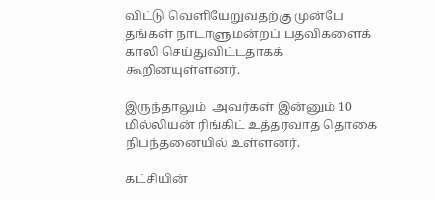விட்டு வெளியேறுவதற்கு முன்பே தங்கள் நாடாளுமன்றப் பதவிகளைக் காலி செய்துவிட்டதாகக் கூறினயுள்ளனர்.

இருந்தாலும்  அவர்கள் இன்னும் 10 மில்லியன் ரிங்கிட் உத்தரவாத தொகை நிபந்தனையில் உள்ளனர்.

கட்சியின்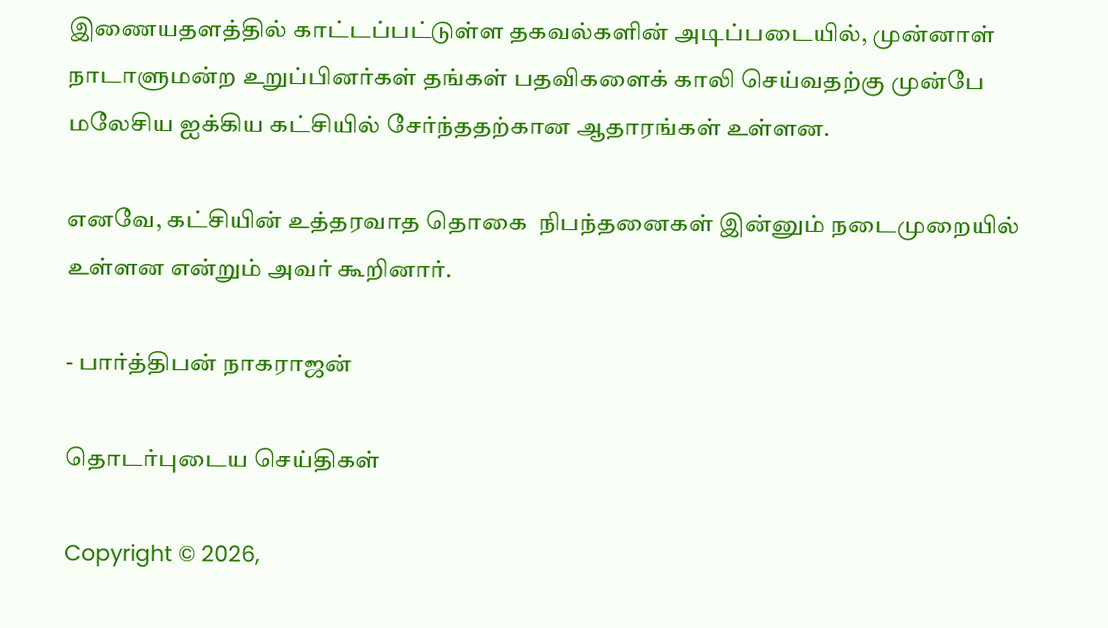இணையதளத்தில் காட்டப்பட்டுள்ள தகவல்களின் அடிப்படையில், முன்னாள் நாடாளுமன்ற உறுப்பினர்கள் தங்கள் பதவிகளைக் காலி செய்வதற்கு முன்பே மலேசிய ஐக்கிய கட்சியில் சேர்ந்ததற்கான ஆதாரங்கள் உள்ளன.

எனவே, கட்சியின் உத்தரவாத தொகை  நிபந்தனைகள் இன்னும் நடைமுறையில் உள்ளன என்றும் அவர் கூறினார்.

- பார்த்திபன் நாகராஜன்

தொடர்புடைய செய்திகள்

Copyright © 2026,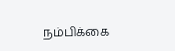நம்பிக்கை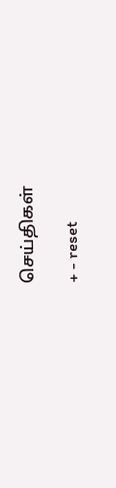செய்திகள்

+ - reset